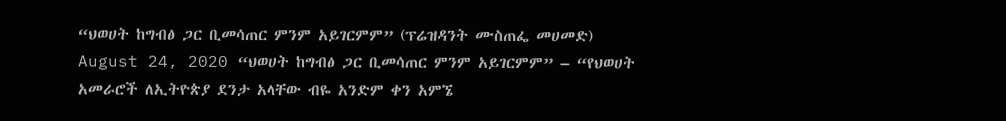“ህወሀት ከግብፅ ጋር ቢመሳጠር ምንም አይገርምም” (ፕሬዝዳንት ሙስጠፌ መሀመድ) August 24, 2020 “ህወሀት ከግብፅ ጋር ቢመሳጠር ምንም አይገርምም” – “የህወሀት አመራሮች ለኢትዮጵያ ደንታ አላቸው ብዬ አንድም ቀን አምኜ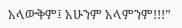አላውቅም፤ አሁንም አላምንም!!!”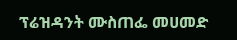ፕሬዝዳንት ሙስጠፌ መሀመድ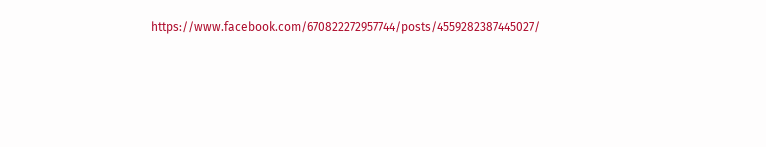https://www.facebook.com/670822272957744/posts/4559282387445027/